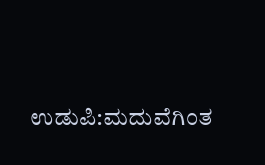ಉಡುಪಿ:ಮದುವೆಗಿಂತ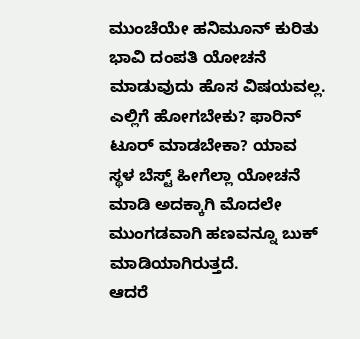ಮುಂಚೆಯೇ ಹನಿಮೂನ್ ಕುರಿತು ಭಾವಿ ದಂಪತಿ ಯೋಚನೆ ಮಾಡುವುದು ಹೊಸ ವಿಷಯವಲ್ಲ. ಎಲ್ಲಿಗೆ ಹೋಗಬೇಕು? ಫಾರಿನ್ ಟೂರ್ ಮಾಡಬೇಕಾ? ಯಾವ ಸ್ಥಳ ಬೆಸ್ಟ್ ಹೀಗೆಲ್ಲಾ ಯೋಚನೆ ಮಾಡಿ ಅದಕ್ಕಾಗಿ ಮೊದಲೇ ಮುಂಗಡವಾಗಿ ಹಣವನ್ನೂ ಬುಕ್ ಮಾಡಿಯಾಗಿರುತ್ತದೆ.
ಆದರೆ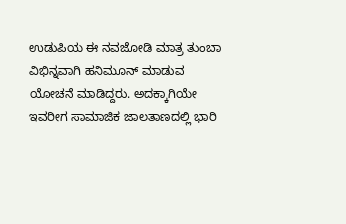ಉಡುಪಿಯ ಈ ನವಜೋಡಿ ಮಾತ್ರ ತುಂಬಾ ವಿಭಿನ್ನವಾಗಿ ಹನಿಮೂನ್ ಮಾಡುವ ಯೋಚನೆ ಮಾಡಿದ್ದರು. ಅದಕ್ಕಾಗಿಯೇ ಇವರೀಗ ಸಾಮಾಜಿಕ ಜಾಲತಾಣದಲ್ಲಿ ಭಾರಿ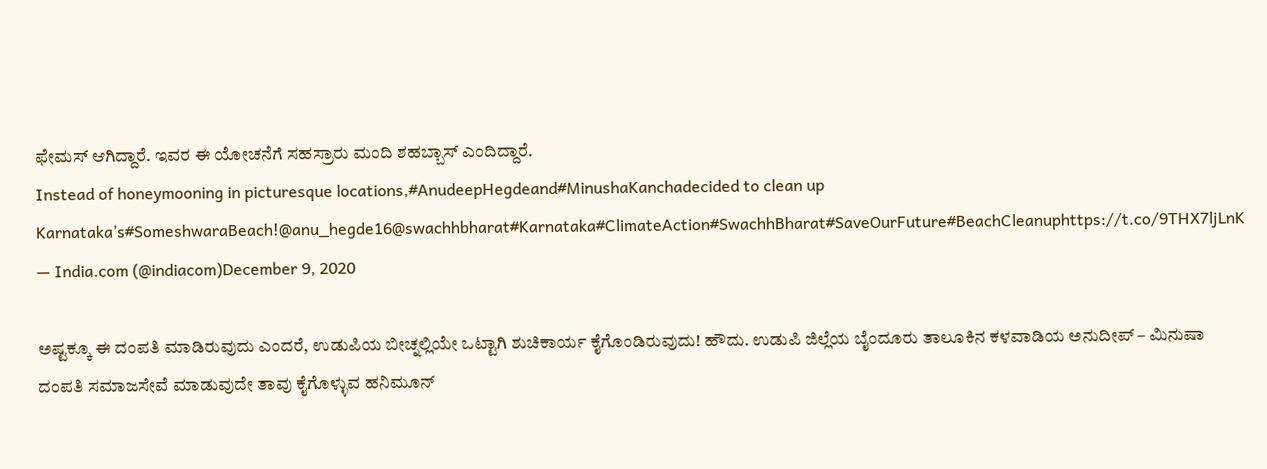ಫೇಮಸ್ ಆಗಿದ್ದಾರೆ. ಇವರ ಈ ಯೋಚನೆಗೆ ಸಹಸ್ರಾರು ಮಂದಿ ಶಹಬ್ಬಾಸ್ ಎಂದಿದ್ದಾರೆ.
Instead of honeymooning in picturesque locations,#AnudeepHegdeand#MinushaKanchadecided to clean up Karnataka’s#SomeshwaraBeach!@anu_hegde16@swachhbharat#Karnataka#ClimateAction#SwachhBharat#SaveOurFuture#BeachCleanuphttps://t.co/9THX7ljLnK
— India.com (@indiacom)December 9, 2020

ಅಷ್ಟಕ್ಕೂ ಈ ದಂಪತಿ ಮಾಡಿರುವುದು ಎಂದರೆ, ಉಡುಪಿಯ ಬೀಚ್ನಲ್ಲಿಯೇ ಒಟ್ಟಾಗಿ ಶುಚಿಕಾರ್ಯ ಕೈಗೊಂಡಿರುವುದು! ಹೌದು. ಉಡುಪಿ ಜಿಲ್ಲೆಯ ಬೈಂದೂರು ತಾಲೂಕಿನ ಕಳವಾಡಿಯ ಅನುದೀಪ್ – ಮಿನುಷಾ ದಂಪತಿ ಸಮಾಜಸೇವೆ ಮಾಡುವುದೇ ತಾವು ಕೈಗೊಳ್ಳುವ ಹನಿಮೂನ್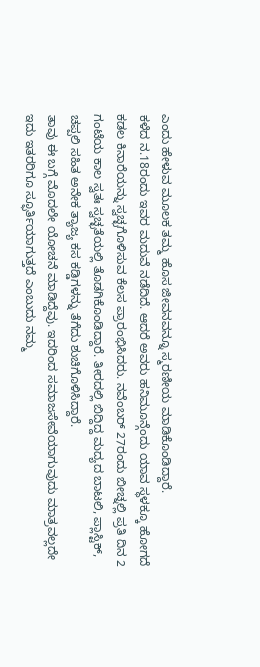ಎಂದು ಹೇಳುವ ಮೂಲಕ ತಮ್ಮ ಹೊಸ ಜೀವನವನ್ನೂ ಸ್ಮರಣೀಯ ಮಾಡಿಕೊಂಡಿದ್ದಾರೆ.
ಕಳೆದ ನ.18ರಂದು ಇವರ ಮದುವೆ ನಡೆದಿದೆ. ಆದರೆ ಅವರು ಹನಿಮೂನ್ಗೆಂದು ಯಾವ ಸ್ಥಳಕ್ಕೂ ಹೋಗದೆ ಕಡಲ ಕಿನಾರೆಯನ್ನು ಸ್ವಚ್ಛಗೊಳಿಸುವ ಕೆಲಸ ಪ್ರಾರಂಭಿಸಿದರು. ನವೆಂಬರ್ 27ರಂದು ಬೀಚ್ನಲ್ಲಿ ಪ್ರತಿ ದಿನ 2 ಗಂಟೆಯ ಕಾಲ ಸ್ವತಃ ಸ್ವಚ್ಛತೆಯಲ್ಲಿ ತೊಡಗಿಕೊಂಡಿದ್ದಾರೆ. ತೀರದಲ್ಲಿ ಬಿದ್ದಿದ್ದ ಮದ್ಯದ ಬಾಟಲಿ, ಪ್ಲಾಸ್ಟಿಕ್, ಚಪ್ಪಲಿ ಸಹಿತ ಅನೇಕ ತ್ಯಾಜ್ಯ ಕಸ ಕಡ್ಡಿಗಳನ್ನು ತೆಗೆದು ಶುಚಿಗೊಳಿಸಿದ್ದಾರೆ.
ತಾವು ಈ ಬಗ್ಗೆ ಮೊದಲೇ ಯೋಚನೆ ಮಾಡಿದ್ದೆವು. ಇದರಿಂದ ಸಮಾಜಸೇವೆಯಾಗುವುದು ಮಾತ್ರವಲ್ಲದೇ ಇದು ಇತರರಿಗೂ ಸ್ಫೂರ್ತಿಯಾಗುತ್ತದೆ ಎಂಬುದು ನಮ್ಮ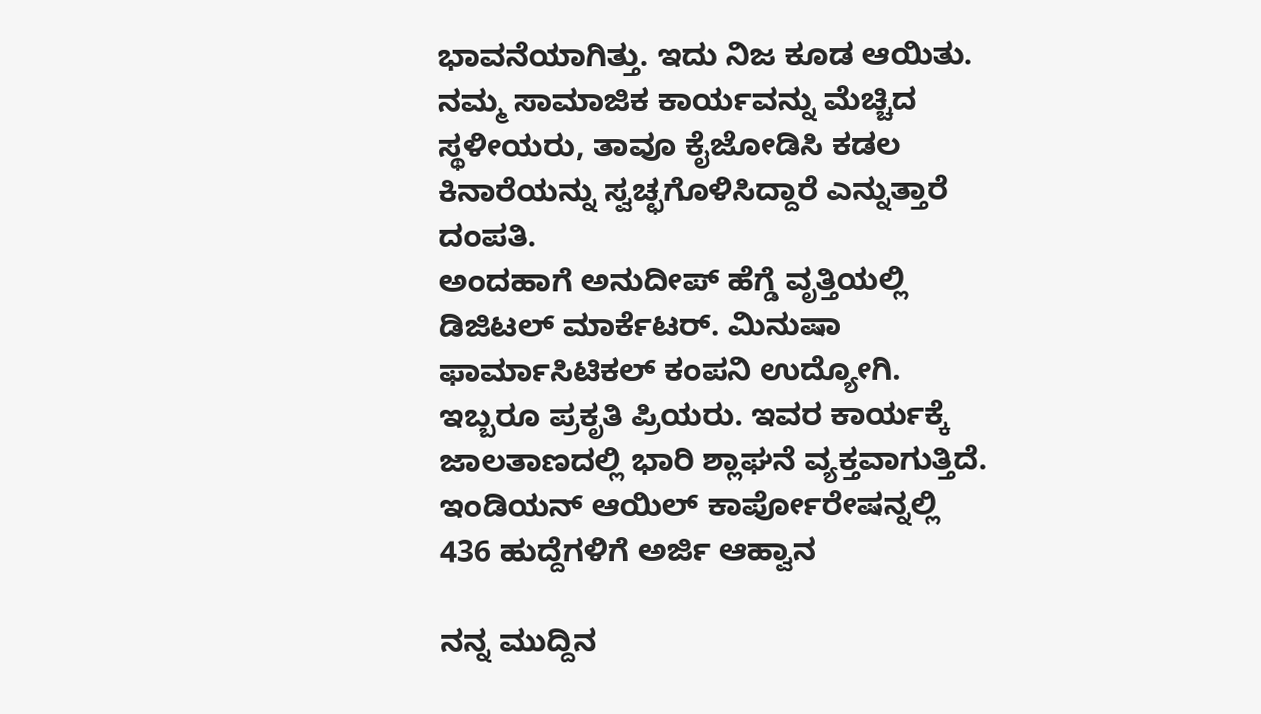ಭಾವನೆಯಾಗಿತ್ತು. ಇದು ನಿಜ ಕೂಡ ಆಯಿತು. ನಮ್ಮ ಸಾಮಾಜಿಕ ಕಾರ್ಯವನ್ನು ಮೆಚ್ಚಿದ ಸ್ಥಳೀಯರು, ತಾವೂ ಕೈಜೋಡಿಸಿ ಕಡಲ ಕಿನಾರೆಯನ್ನು ಸ್ವಚ್ಛಗೊಳಿಸಿದ್ದಾರೆ ಎನ್ನುತ್ತಾರೆ ದಂಪತಿ.
ಅಂದಹಾಗೆ ಅನುದೀಪ್ ಹೆಗ್ಡೆ ವೃತ್ತಿಯಲ್ಲಿ ಡಿಜಿಟಲ್ ಮಾರ್ಕೆಟರ್. ಮಿನುಷಾ ಫಾರ್ಮಾಸಿಟಿಕಲ್ ಕಂಪನಿ ಉದ್ಯೋಗಿ. ಇಬ್ಬರೂ ಪ್ರಕೃತಿ ಪ್ರಿಯರು. ಇವರ ಕಾರ್ಯಕ್ಕೆ ಜಾಲತಾಣದಲ್ಲಿ ಭಾರಿ ಶ್ಲಾಘನೆ ವ್ಯಕ್ತವಾಗುತ್ತಿದೆ.
ಇಂಡಿಯನ್ ಆಯಿಲ್ ಕಾರ್ಪೋರೇಷನ್ನಲ್ಲಿ 436 ಹುದ್ದೆಗಳಿಗೆ ಅರ್ಜಿ ಆಹ್ವಾನ

ನನ್ನ ಮುದ್ದಿನ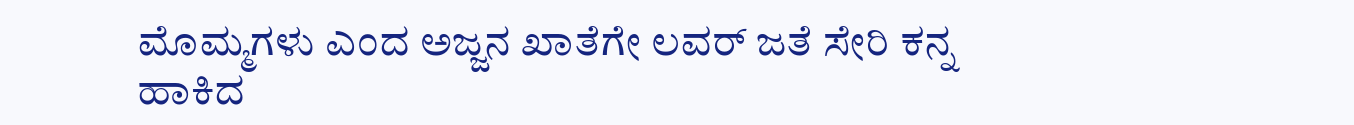ಮೊಮ್ಮಗಳು ಎಂದ ಅಜ್ಜನ ಖಾತೆಗೇ ಲವರ್ ಜತೆ ಸೇರಿ ಕನ್ನ ಹಾಕಿದ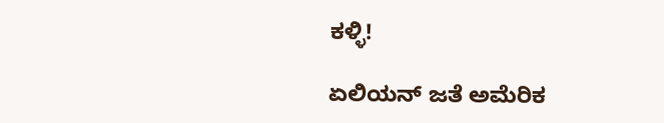ಕಳ್ಳಿ!

ಏಲಿಯನ್ ಜತೆ ಅಮೆರಿಕ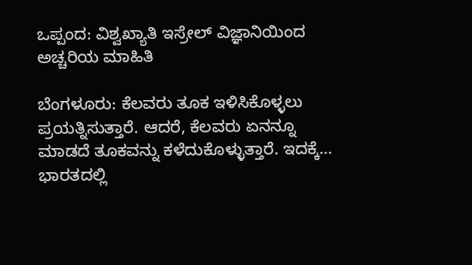ಒಪ್ಪಂದ: ವಿಶ್ವಖ್ಯಾತಿ ಇಸ್ರೇಲ್ ವಿಜ್ಞಾನಿಯಿಂದ ಅಚ್ಚರಿಯ ಮಾಹಿತಿ

ಬೆಂಗಳೂರು: ಕೆಲವರು ತೂಕ ಇಳಿಸಿಕೊಳ್ಳಲು ಪ್ರಯತ್ನಿಸುತ್ತಾರೆ. ಆದರೆ, ಕೆಲವರು ಏನನ್ನೂ ಮಾಡದೆ ತೂಕವನ್ನು ಕಳೆದುಕೊಳ್ಳುತ್ತಾರೆ. ಇದಕ್ಕೆ…
ಭಾರತದಲ್ಲಿ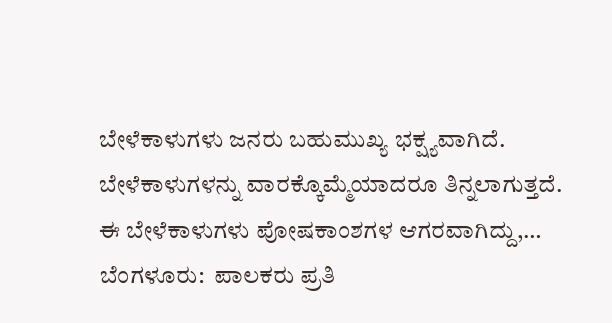ಬೇಳೆಕಾಳುಗಳು ಜನರು ಬಹುಮುಖ್ಯ ಭಕ್ಷ್ಯವಾಗಿದೆ. ಬೇಳೆಕಾಳುಗಳನ್ನು ವಾರಕ್ಕೊಮ್ಮೆಯಾದರೂ ತಿನ್ನಲಾಗುತ್ತದೆ. ಈ ಬೇಳೆಕಾಳುಗಳು ಪೋಷಕಾಂಶಗಳ ಆಗರವಾಗಿದ್ದು,…
ಬೆಂಗಳೂರು:  ಪಾಲಕರು ಪ್ರತಿ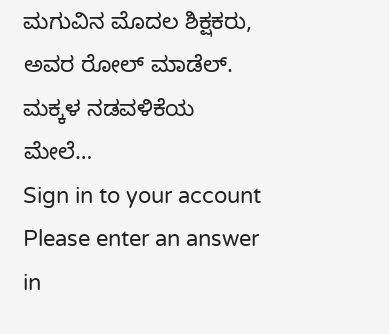ಮಗುವಿನ ಮೊದಲ ಶಿಕ್ಷಕರು, ಅವರ ರೋಲ್ ಮಾಡೆಲ್. ಮಕ್ಕಳ ನಡವಳಿಕೆಯ ಮೇಲೆ…
Sign in to your account
Please enter an answer in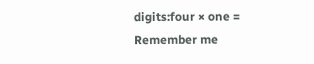digits:four × one =
Remember me